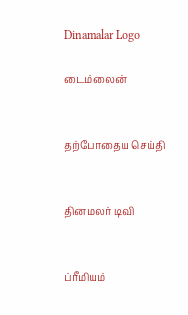Dinamalar Logo

டைம்லைன்


தற்போதைய செய்தி


தினமலர் டிவி


ப்ரீமியம்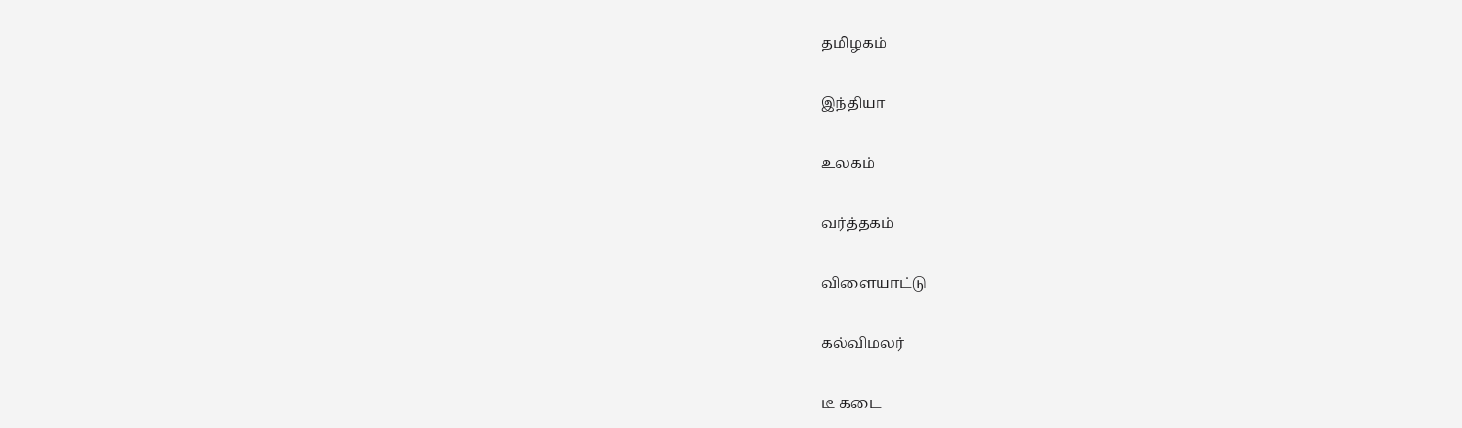தமிழகம்


இந்தியா


உலகம்


வர்த்தகம்


விளையாட்டு


கல்விமலர்


டீ கடை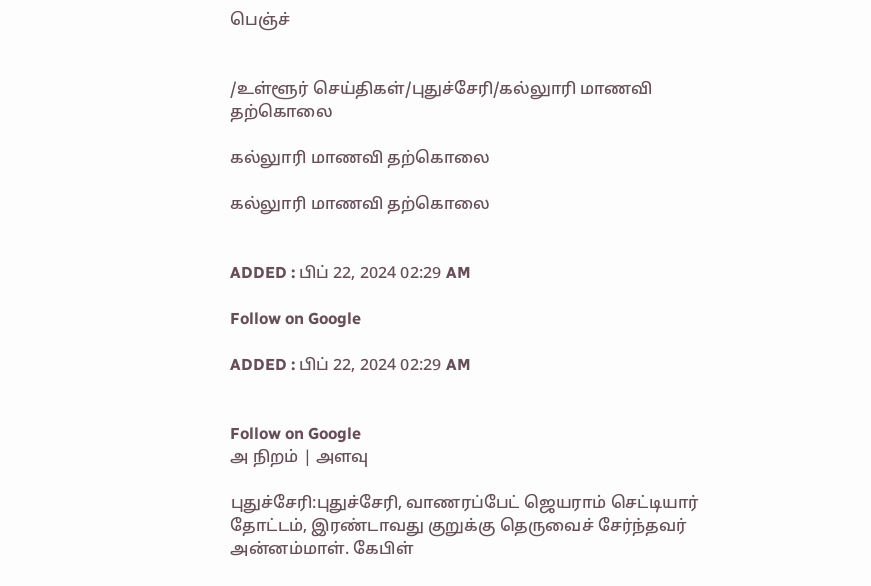பெஞ்ச்


/உள்ளூர் செய்திகள்/புதுச்சேரி/கல்லுாரி மாணவி தற்கொலை

கல்லுாரி மாணவி தற்கொலை

கல்லுாரி மாணவி தற்கொலை


ADDED : பிப் 22, 2024 02:29 AM

Follow on Google

ADDED : பிப் 22, 2024 02:29 AM


Follow on Google
அ நிறம் | அளவு

புதுச்சேரி:புதுச்சேரி, வாணரப்பேட் ஜெயராம் செட்டியார் தோட்டம், இரண்டாவது குறுக்கு தெருவைச் சேர்ந்தவர் அன்னம்மாள். கேபிள்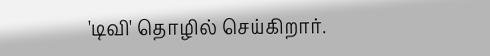'டிவி' தொழில் செய்கிறார்.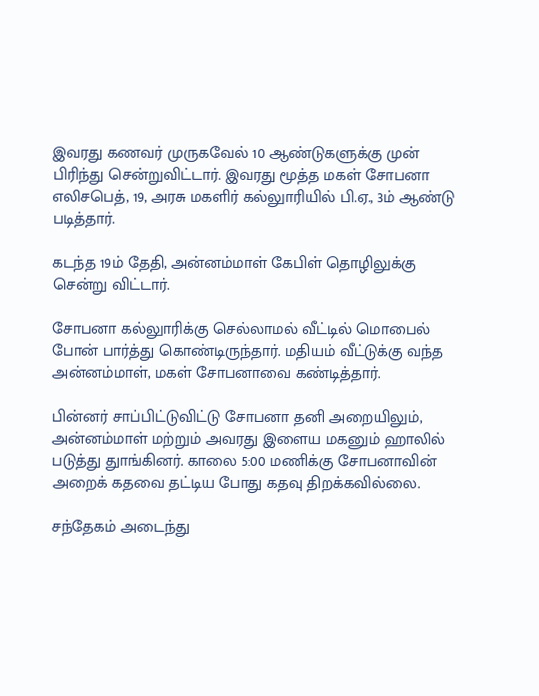இவரது கணவர் முருகவேல் 10 ஆண்டுகளுக்கு முன் பிரிந்து சென்றுவிட்டார். இவரது மூத்த மகள் சோபனா எலிசபெத், 19, அரசு மகளிர் கல்லுாரியில் பி.ஏ., 3ம் ஆண்டு படித்தார்.

கடந்த 19ம் தேதி, அன்னம்மாள் கேபிள் தொழிலுக்கு சென்று விட்டார்.

சோபனா கல்லுாரிக்கு செல்லாமல் வீட்டில் மொபைல் போன் பார்த்து கொண்டிருந்தார். மதியம் வீட்டுக்கு வந்த அன்னம்மாள், மகள் சோபனாவை கண்டித்தார்.

பின்னர் சாப்பிட்டுவிட்டு சோபனா தனி அறையிலும், அன்னம்மாள் மற்றும் அவரது இளைய மகனும் ஹாலில் படுத்து துாங்கினர். காலை 5:00 மணிக்கு சோபனாவின் அறைக் கதவை தட்டிய போது கதவு திறக்கவில்லை.

சந்தேகம் அடைந்து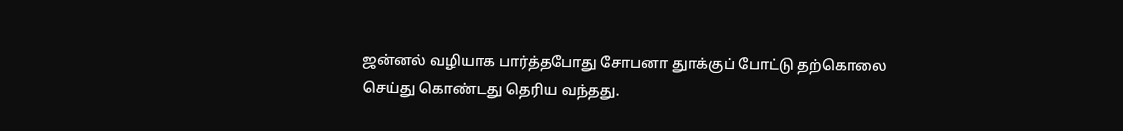ஜன்னல் வழியாக பார்த்தபோது சோபனா துாக்குப் போட்டு தற்கொலை செய்து கொண்டது தெரிய வந்தது.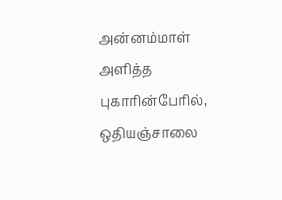அன்னம்மாள் அளித்த புகாரின்பேரில், ஒதியஞ்சாலை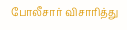போலீசார் விசாரித்து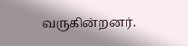வருகின்றனர்.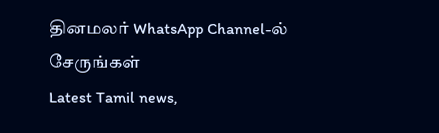தினமலர் WhatsApp Channel-ல் சேருங்கள்
Latest Tamil news,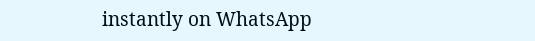instantly on WhatsApp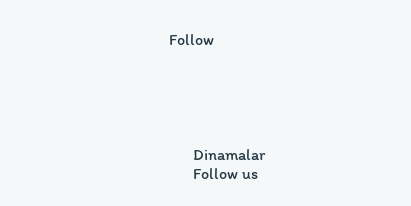Follow





      Dinamalar
      Follow us